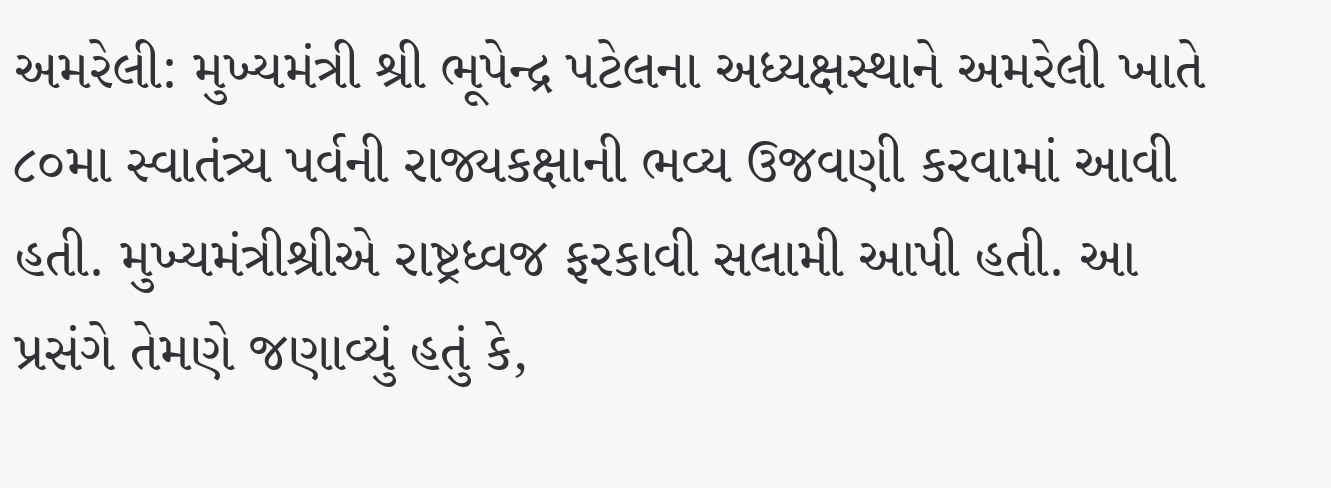અમરેલી: મુખ્યમંત્રી શ્રી ભૂપેન્દ્ર પટેલના અધ્યક્ષસ્થાને અમરેલી ખાતે ૮૦મા સ્વાતંત્ર્ય પર્વની રાજ્યકક્ષાની ભવ્ય ઉજવણી કરવામાં આવી હતી. મુખ્યમંત્રીશ્રીએ રાષ્ટ્રધ્વજ ફરકાવી સલામી આપી હતી. આ પ્રસંગે તેમણે જણાવ્યું હતું કે,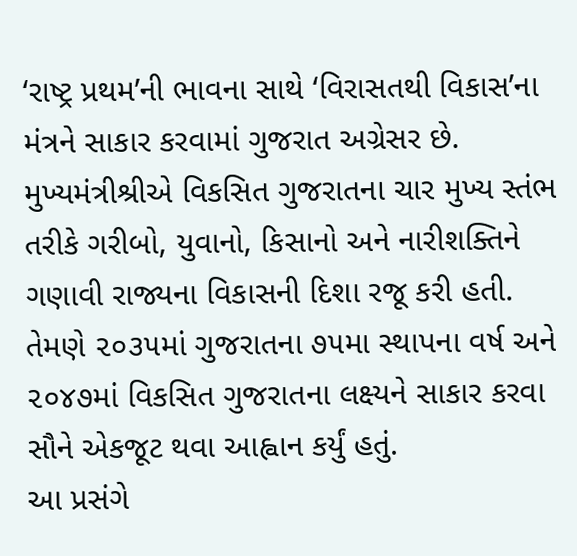‘રાષ્ટ્ર પ્રથમ’ની ભાવના સાથે ‘વિરાસતથી વિકાસ’ના મંત્રને સાકાર કરવામાં ગુજરાત અગ્રેસર છે.
મુખ્યમંત્રીશ્રીએ વિકસિત ગુજરાતના ચાર મુખ્ય સ્તંભ તરીકે ગરીબો, યુવાનો, કિસાનો અને નારીશક્તિને ગણાવી રાજ્યના વિકાસની દિશા રજૂ કરી હતી. તેમણે ૨૦૩૫માં ગુજરાતના ૭૫મા સ્થાપના વર્ષ અને ૨૦૪૭માં વિકસિત ગુજરાતના લક્ષ્યને સાકાર કરવા સૌને એકજૂટ થવા આહ્વાન કર્યું હતું.
આ પ્રસંગે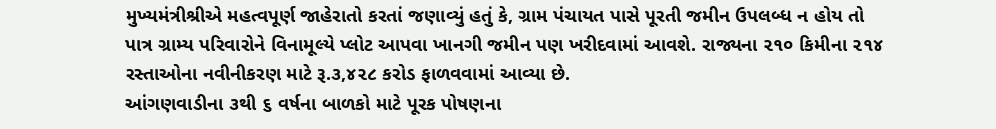મુખ્યમંત્રીશ્રીએ મહત્વપૂર્ણ જાહેરાતો કરતાં જણાવ્યું હતું કે, ગ્રામ પંચાયત પાસે પૂરતી જમીન ઉપલબ્ધ ન હોય તો પાત્ર ગ્રામ્ય પરિવારોને વિનામૂલ્યે પ્લોટ આપવા ખાનગી જમીન પણ ખરીદવામાં આવશે. રાજ્યના ૨૧૦ કિમીના ૨૧૪ રસ્તાઓના નવીનીકરણ માટે રૂ.૩,૪૨૮ કરોડ ફાળવવામાં આવ્યા છે.
આંગણવાડીના ૩થી ૬ વર્ષના બાળકો માટે પૂરક પોષણના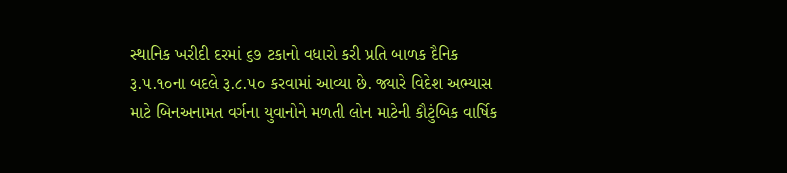સ્થાનિક ખરીદી દરમાં ૬૭ ટકાનો વધારો કરી પ્રતિ બાળક દૈનિક રૂ.૫.૧૦ના બદલે રૂ.૮.૫૦ કરવામાં આવ્યા છે. જ્યારે વિદેશ અભ્યાસ માટે બિનઅનામત વર્ગના યુવાનોને મળતી લોન માટેની કૌટુંબિક વાર્ષિક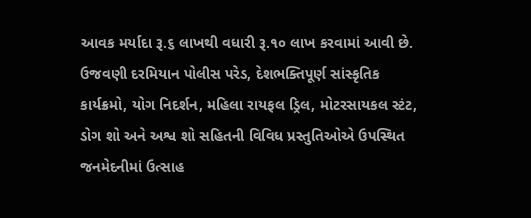આવક મર્યાદા રૂ.૬ લાખથી વધારી રૂ.૧૦ લાખ કરવામાં આવી છે.
ઉજવણી દરમિયાન પોલીસ પરેડ, દેશભક્તિપૂર્ણ સાંસ્કૃતિક કાર્યક્રમો, યોગ નિદર્શન, મહિલા રાયફલ ડ્રિલ, મોટરસાયકલ સ્ટંટ, ડોગ શો અને અશ્વ શો સહિતની વિવિધ પ્રસ્તુતિઓએ ઉપસ્થિત જનમેદનીમાં ઉત્સાહ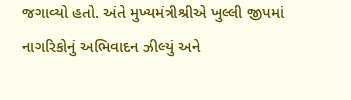જગાવ્યો હતો. અંતે મુખ્યમંત્રીશ્રીએ ખુલ્લી જીપમાં નાગરિકોનું અભિવાદન ઝીલ્યું અને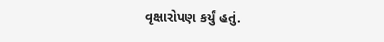વૃક્ષારોપણ કર્યું હતું.